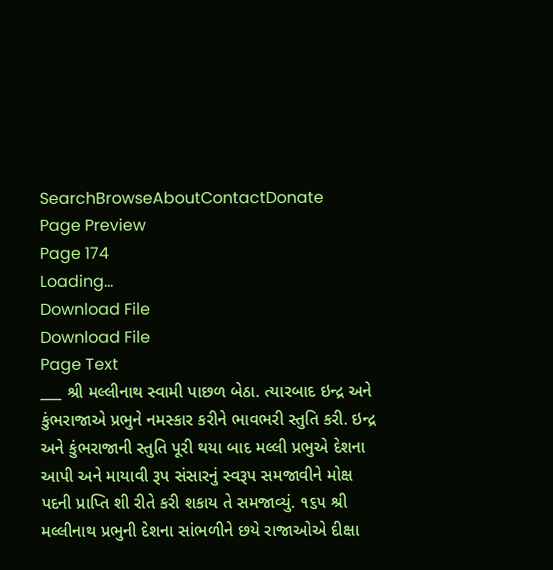SearchBrowseAboutContactDonate
Page Preview
Page 174
Loading...
Download File
Download File
Page Text
___ શ્રી મલ્લીનાથ સ્વામી પાછળ બેઠા. ત્યારબાદ ઇન્દ્ર અને કુંભરાજાએ પ્રભુને નમસ્કાર કરીને ભાવભરી સ્તુતિ કરી. ઇન્દ્ર અને કુંભરાજાની સ્તુતિ પૂરી થયા બાદ મલ્લી પ્રભુએ દેશના આપી અને માયાવી રૂપ સંસારનું સ્વરૂપ સમજાવીને મોક્ષ પદની પ્રાપ્તિ શી રીતે કરી શકાય તે સમજાવ્યું. ૧૬૫ શ્રી મલ્લીનાથ પ્રભુની દેશના સાંભળીને છયે રાજાઓએ દીક્ષા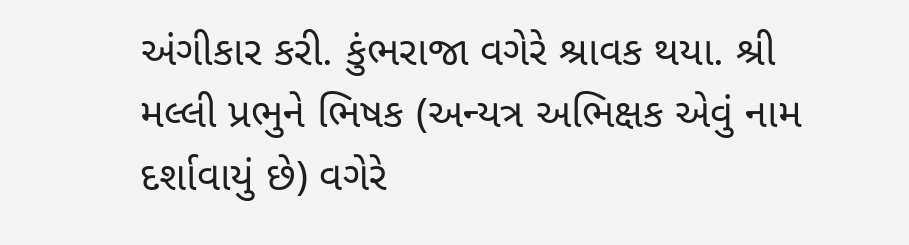અંગીકાર કરી. કુંભરાજા વગેરે શ્રાવક થયા. શ્રી મલ્લી પ્રભુને ભિષક (અન્યત્ર અભિક્ષક એવું નામ દર્શાવાયું છે) વગેરે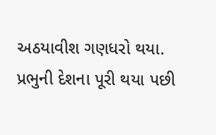અઠયાવીશ ગણધરો થયા. પ્રભુની દેશના પૂરી થયા પછી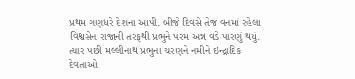પ્રથમ ગણધરે દેશના આપી. બીજે દિવસે તેજ વનમાં રહેલા વિશ્વસેન રાજાની તરફથી પ્રભુને પરમ અન્ન વડે પારણું થયું. ત્યાર પછી મલ્લીનાથ પ્રભુના ચરણને નમીને ઇન્દ્રાદિક દેવતાઓ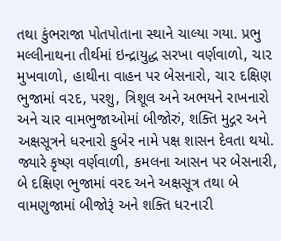તથા કુંભરાજા પોતપોતાના સ્થાને ચાલ્યા ગયા. પ્રભુ મલ્લીનાથના તીર્થમાં ઇન્દ્રાયુદ્ધ સરખા વર્ણવાળો, ચા૨ મુખવાળો, હાથીના વાહન પર બેસનારો, ચા૨ દક્ષિણ ભુજામાં વ૨દ, પરશુ, ત્રિશૂલ અને અભયને રાખનારો અને ચાર વામભુજાઓમાં બીજોરું, શક્તિ મુદ્ગર અને અક્ષસૂત્રને ધરનારો કુબેર નામે પક્ષ શાસન દેવતા થયો. જ્યારે કૃષ્ણ વર્ણવાળી, કમલના આસન પર બેસનારી, બે દક્ષિણ ભુજામાં વરદ અને અક્ષસૂત્ર તથા બે વામણુજામાં બીજોરૂં અને શક્તિ ધ૨ના૨ી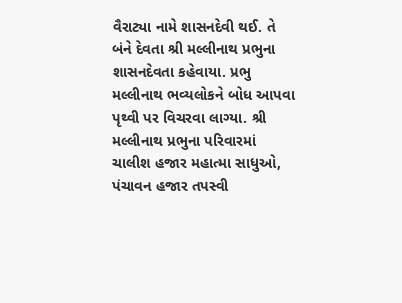વૈરાટ્યા નામે શાસનદેવી થઈ. તે બંને દેવતા શ્રી મલ્લીનાથ પ્રભુના શાસનદેવતા કહેવાયા. પ્રભુ મલ્લીનાથ ભવ્યલોકને બોધ આપવા પૃથ્વી પર વિચરવા લાગ્યા. શ્રી મલ્લીનાથ પ્રભુના પરિવારમાં ચાલીશ હજાર મહાત્મા સાધુઓ, પંચાવન હજાર તપસ્વી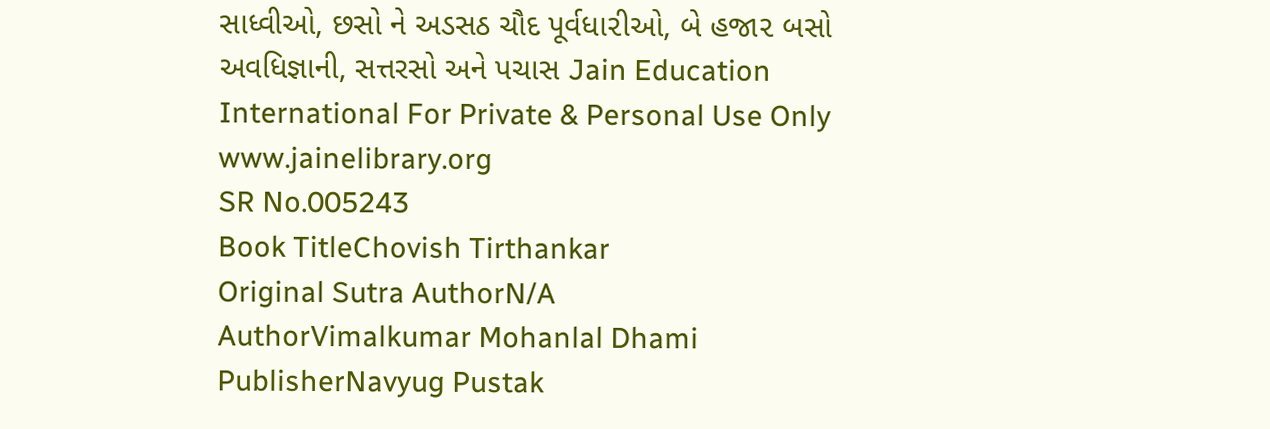સાધ્વીઓ, છસો ને અડસઠ ચૌદ પૂર્વધા૨ીઓ, બે હજા૨ બસો અવધિજ્ઞાની, સત્તરસો અને પચાસ Jain Education International For Private & Personal Use Only www.jainelibrary.org
SR No.005243
Book TitleChovish Tirthankar
Original Sutra AuthorN/A
AuthorVimalkumar Mohanlal Dhami
PublisherNavyug Pustak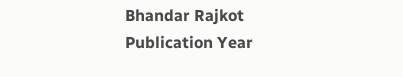Bhandar Rajkot
Publication Year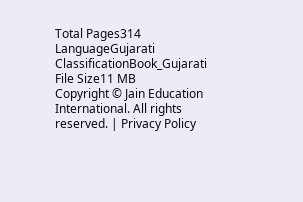Total Pages314
LanguageGujarati
ClassificationBook_Gujarati
File Size11 MB
Copyright © Jain Education International. All rights reserved. | Privacy Policy